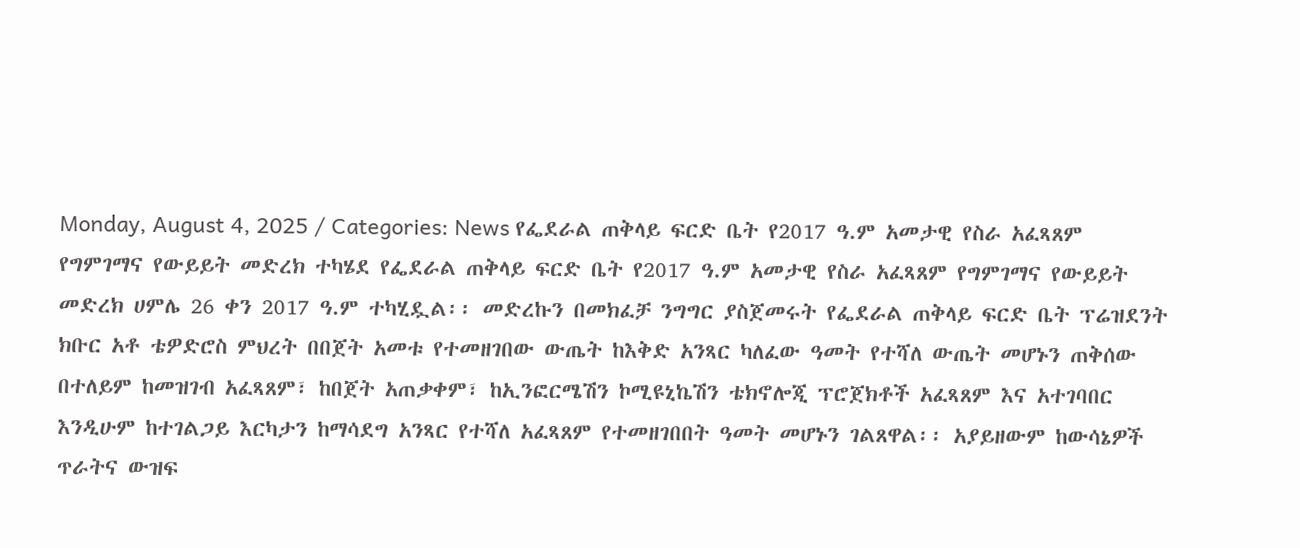Monday, August 4, 2025 / Categories: News የፌደራል ጠቅላይ ፍርድ ቤት የ2017 ዓ.ም አመታዊ የስራ አፈጻጸም የግምገማና የውይይት መድረክ ተካሄደ የፌደራል ጠቅላይ ፍርድ ቤት የ2017 ዓ.ም አመታዊ የስራ አፈጻጸም የግምገማና የውይይት መድረክ ሀምሌ 26 ቀን 2017 ዓ.ም ተካሂዷል፡፡ መድረኩን በመክፈቻ ንግግር ያስጀመሩት የፌደራል ጠቅላይ ፍርድ ቤት ፕሬዝደንት ክቡር አቶ ቴዎድሮስ ምህረት በበጀት አመቱ የተመዘገበው ውጤት ከእቅድ አንጻር ካለፈው ዓመት የተሻለ ውጤት መሆኑን ጠቅሰው በተለይም ከመዝገብ አፈጻጸም፣ ከበጀት አጠቃቀም፣ ከኢንፎርሜሽን ኮሚዩኒኬሽን ቴክኖሎጂ ፕሮጀክቶች አፈጻጸም እና አተገባበር እንዲሁም ከተገልጋይ እርካታን ከማሳደግ አንጻር የተሻለ አፈጻጸም የተመዘገበበት ዓመት መሆኑን ገልጸዋል፡፡ አያይዘውም ከውሳኔዎች ጥራትና ውዝፍ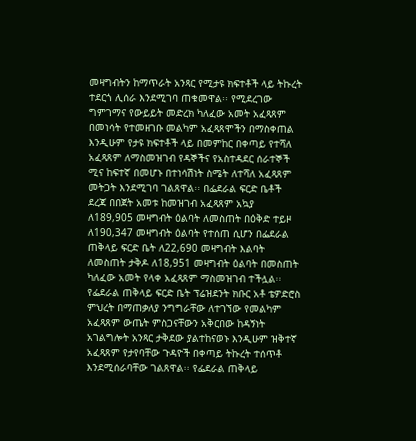መዛግብትን ከማጥራት አንጻር የሚታዩ ክፍተቶች ላይ ትኩረት ተደርጎ ሊሰራ እንደሚገባ ጠቁመዋል፡፡ የሚደረገው ግምገማና የውይይት መድረክ ካለፈው አመት አፈጻጸም በመነሳት የተመዘገቡ መልካም አፈጻጸሞችን በማስቀጠል እንዲሁም የታዩ ክፍተቶች ላይ በመምከር በቀጣይ የተሻለ አፈጻጸም ለማስመዝገብ የዳኞችና የአስተዳደር ሰራተኞች ሚና ከፍተኛ በመሆኑ በተነሳሽነት ስሜት ለተሻለ አፈጻጸም መትጋት እንደሚገባ ገልጸዋል፡፡ በፌደራል ፍርድ ቤቶች ደረጃ በበጀት አመቱ ከመዝገብ አፈጻጸም አኳያ ለ189,905 መዛግብት ዕልባት ለመስጠት በዕቅድ ተይዞ ለ190,347 መዛግብት ዕልባት የተሰጠ ሲሆን በፌደራል ጠቅላይ ፍርድ ቤት ለ22,690 መዛግብት እልባት ለመስጠት ታቅዶ ለ18,951 መዛግብት ዕልባት በመስጠት ካለፈው አመት የላቀ አፈጻጸም ማስመዝገብ ተችሏል፡፡ የፌደራል ጠቅላይ ፍርድ ቤት ፕሬዝደንት ክቡር አቶ ቴዎድሮስ ምህረት በማጠቃለያ ንግግራቸው ለተገኘው የመልካም አፈጻጸም ውጤት ምስጋናቸውን አቅርበው ከዳኝነት አገልግሎት አንጻር ታቅደው ያልተከናወኑ እንዲሁም ዝቅተኛ አፈጻጸም የታየባቸው ጉዳዮች በቀጣይ ትኩረት ተሰጥቶ እንደሚሰራባቸው ገልጸዋል፡፡ የፌደራል ጠቅላይ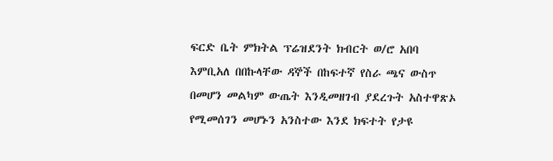ፍርድ ቤት ምክትል ፕሬዝደንት ክብርት ወ/ሮ አበባ እምቢአለ በበኩላቸው ዳኞች በከፍተኛ የስራ ጫና ውስጥ በመሆን መልካም ውጤት እንዲመዘገብ ያደረጉት አስተዋጽኦ የሚመሰገን መሆኑን አንስተው እንደ ክፍተት የታዩ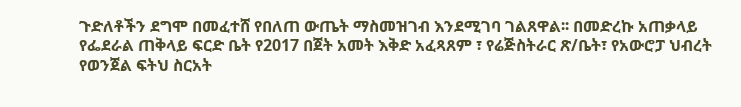ጉድለቶችን ደግሞ በመፈተሸ የበለጠ ውጤት ማስመዝገብ እንደሚገባ ገልጸዋል፡፡ በመድረኩ አጠቃላይ የፌደራል ጠቅላይ ፍርድ ቤት የ2017 በጀት አመት እቅድ አፈጻጸም ፣ የሬጅስትራር ጽ/ቤት፣ የአውሮፓ ህብረት የወንጀል ፍትህ ስርአት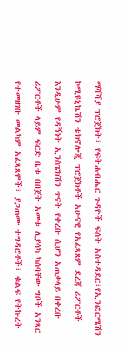ማሻሻያ ፕሮጀክት፣ የፍትሐብሔር ጉዳዮች ፍሰት አስተዳደር፣የኢንፎርሜሽን ኮሚዩኒኬሽን ቴክኖሎጂ ፕሮጀክቶች አሁናዊ የአፈጻጸም ደረጃ ሪፖርቶች እንዲሁም የዳኝነት ኢንስፔክሽን ጥናት የቀረቡ ሲሆን አጠቃላይ በቀረቡ ሪፖርቶች ላይም ፍርድ ቤቱ በበጀት አመቱ ሊያሳካ ካሰባቸው ግቦች አንጻር የተመዘገቡ መልካም አፈጻጸሞች፣ ያጋጠሙ ተግዳሮቶች፣ ቁልፍ የትኩረት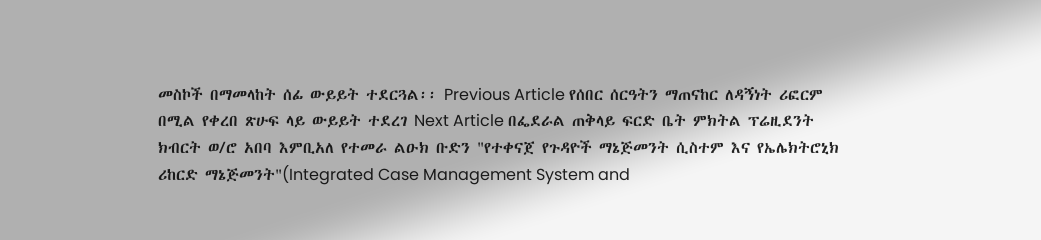መስኮች በማመላከት ሰፊ ውይይት ተደርጓል፡፡ Previous Article የሰበር ሰርዓትን ማጠናከር ለዳኝነት ሪፎርም በሚል የቀረበ ጽሁፍ ላይ ውይይት ተደረገ Next Article በፌደራል ጠቅላይ ፍርድ ቤት ምክትል ፕሬዚደንት ክብርት ወ/ሮ አበባ እምቢአለ የተመራ ልዑክ ቡድን "የተቀናጀ የጉዳዮች ማኔጅመንት ሲስተም እና የኤሌክትሮኒክ ሪከርድ ማኔጅመንት"(Integrated Case Management System and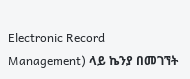Electronic Record Management) ላይ ኬንያ በመገኘት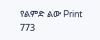የልምድ ልው Print 773